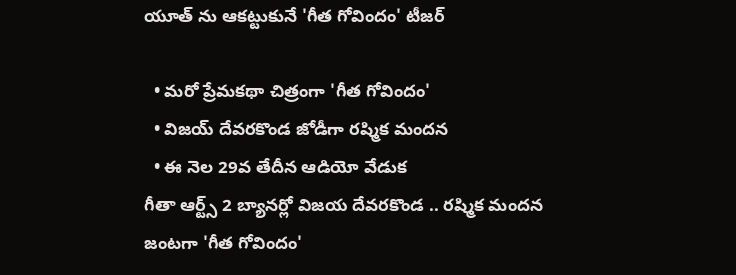యూత్ ను ఆకట్టుకునే 'గీత గోవిందం' టీజర్

  • మరో ప్రేమకథా చిత్రంగా 'గీత గోవిందం'
  • విజయ్ దేవరకొండ జోడీగా రష్మిక మందన
  • ఈ నెల 29వ తేదీన ఆడియో వేడుక
గీతా ఆర్ట్స్ 2 బ్యానర్లో విజయ దేవరకొండ .. రష్మిక మందన జంటగా 'గీత గోవిందం'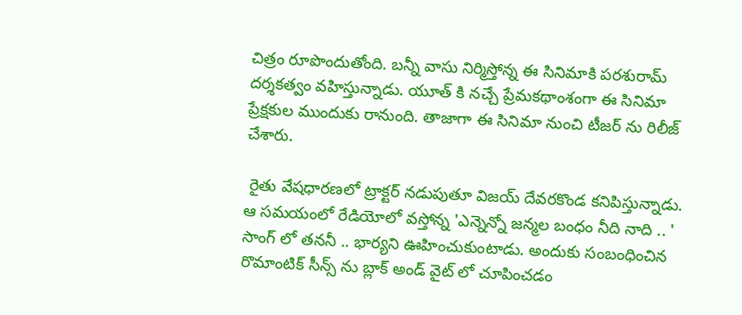చిత్రం రూపొందుతోంది. బన్నీ వాసు నిర్మిస్తోన్న ఈ సినిమాకి పరశురామ్ దర్శకత్వం వహిస్తున్నాడు. యూత్ కి నచ్చే ప్రేమకథాంశంగా ఈ సినిమా ప్రేక్షకుల ముందుకు రానుంది. తాజాగా ఈ సినిమా నుంచి టీజర్ ను రిలీజ్ చేశారు.

 రైతు వేషధారణలో ట్రాక్టర్ నడుపుతూ విజయ్ దేవరకొండ కనిపిస్తున్నాడు. ఆ సమయంలో రేడియోలో వస్తోన్న 'ఎన్నెన్నో జన్మల బంధం నీది నాది .. ' సాంగ్ లో తననీ .. భార్యని ఊహించుకుంటాడు. అందుకు సంబంధించిన రొమాంటిక్ సీన్స్ ను బ్లాక్ అండ్ వైట్ లో చూపించడం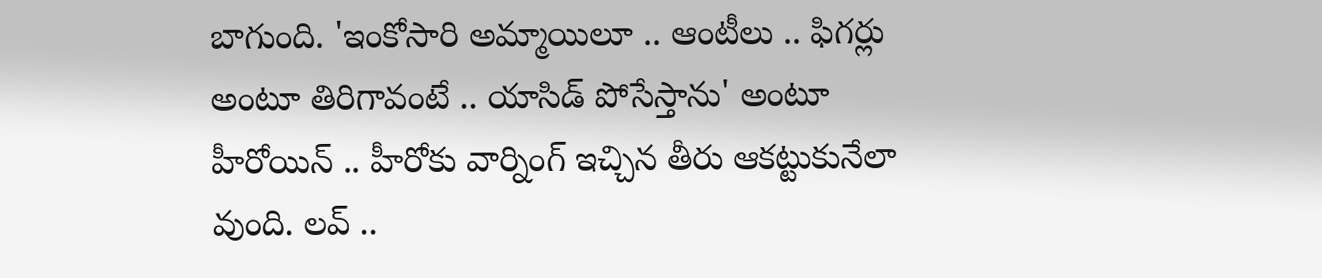బాగుంది. 'ఇంకోసారి అమ్మాయిలూ .. ఆంటీలు .. ఫిగర్లు అంటూ తిరిగావంటే .. యాసిడ్ పోసేస్తాను' అంటూ హీరోయిన్ .. హీరోకు వార్నింగ్ ఇచ్చిన తీరు ఆకట్టుకునేలా వుంది. లవ్ ..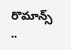రొమాన్స్ ..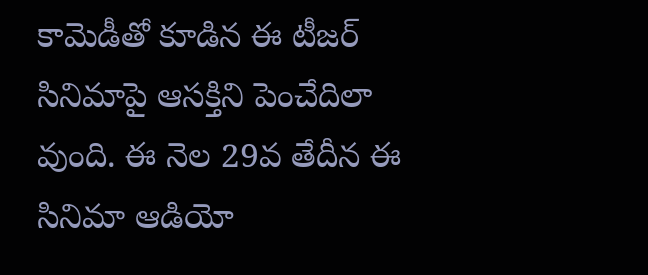కామెడీతో కూడిన ఈ టీజర్ సినిమాపై ఆసక్తిని పెంచేదిలా వుంది. ఈ నెల 29వ తేదీన ఈ సినిమా ఆడియో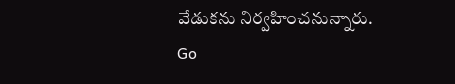వేడుకను నిర్వహించనున్నారు.
Go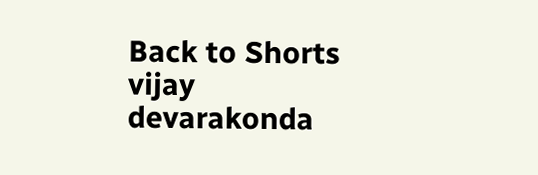Back to Shorts
vijay devarakonda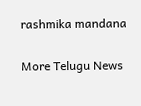rashmika mandana

More Telugu News